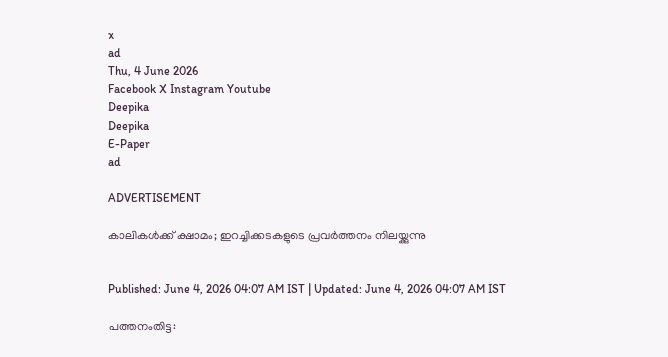x
ad
Thu, 4 June 2026
Facebook X Instagram Youtube
Deepika
Deepika
E-Paper
ad

ADVERTISEMENT

കാലികൾക്ക് ക്ഷാമം; ഇറച്ചിക്കടകളുടെ പ്രവർത്തനം നിലയ്ക്കുന്നു


Published: June 4, 2026 04:07 AM IST | Updated: June 4, 2026 04:07 AM IST

പത്തനംതിട്ട: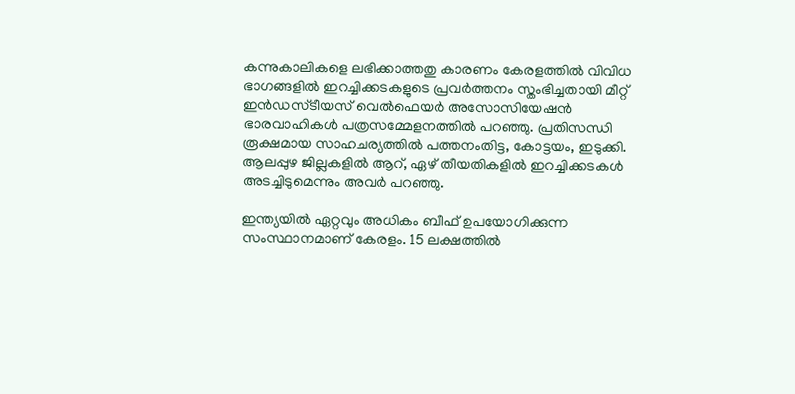കന്നുകാലികളെ ലഭിക്കാത്തതു കാരണം കേരളത്തിൽ വിവിധ ഭാഗങ്ങളിൽ ഇറച്ചിക്കടകളുടെ പ്രവർത്തനം സ്തംഭിച്ചതായി മീറ്റ് ഇൻഡസ്‌ടീയസ് വെൽഫെയർ അസോസിയേഷൻ ഭാരവാഹികൾ പത്രസമ്മേളനത്തിൽ പറഞ്ഞു. പ്രതിസന്ധി രൂക്ഷമായ സാഹചര്യത്തിൽ പത്തനംതിട്ട, കോട്ടയം, ഇടുക്കി. ആലപ്പുഴ ജില്ലകളിൽ ആറ്, ഏഴ് തീയതികളിൽ ഇറച്ചിക്കടകൾ അടച്ചിടുമെന്നും അവർ പറഞ്ഞു.

ഇന്ത്യയിൽ ഏറ്റവും അധികം ബീഫ് ഉപയോഗിക്കുന്ന സംസ്ഥാനമാണ് കേരളം. 15 ലക്ഷത്തിൽ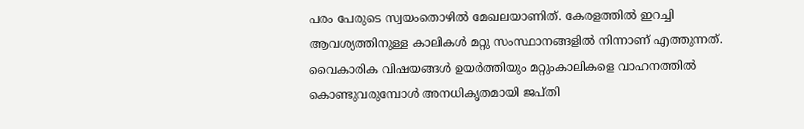പരം പേരുടെ സ്വയംതൊഴിൽ മേഖലയാണിത്. കേരളത്തിൽ ഇറച്ചി ആവശ്യത്തിനുള്ള കാലികൾ മറ്റു സംസ്ഥാനങ്ങളിൽ നിന്നാണ് എത്തുന്നത്. വൈകാരിക വിഷയങ്ങൾ ഉയർത്തിയും മറ്റുംകാലികളെ വാഹനത്തിൽ കൊണ്ടുവരുമ്പോൾ അനധികൃതമായി ജപ്‌തി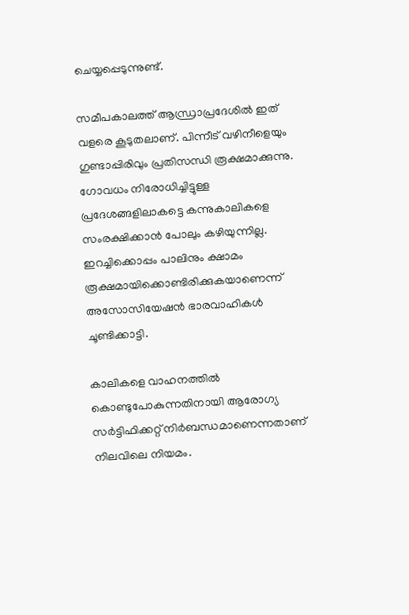ചെയ്യപ്പെടുന്നുണ്ട്.

സമീപകാലത്ത് ആന്ധ്രാപ്രദേശിൽ ഇത് വളരെ കൂടുതലാണ്. പിന്നീട് വഴിനീളെയും ഗുണ്ടാപ്പിരിവും പ്രതിസന്ധി രൂക്ഷമാക്കുന്നു. ഗോവധം നിരോധിച്ചിട്ടുള്ള പ്രദേശങ്ങളിലാകട്ടെ കന്നുകാലികളെ സംരക്ഷിക്കാൻ പോലും കഴിയുന്നില്ല. ഇറച്ചിക്കൊപ്പം പാലിനും ക്ഷാമം രൂക്ഷമായിക്കൊണ്ടിരിക്കുകയാണെന്ന് അസോസിയേഷൻ ഭാരവാഹികൾ ചൂണ്ടിക്കാട്ടി.

കാലികളെ വാഹനത്തിൽ കൊണ്ടുപോകുന്നതിനായി ആരോഗ്യ സർട്ടിഫിക്കറ്റ് നിർബന്ധമാണെന്നതാണ് നിലവിലെ നിയമം.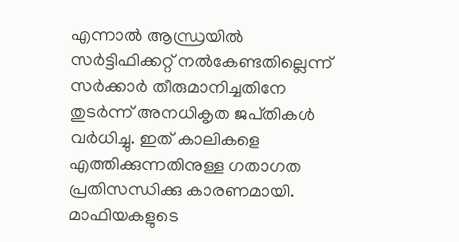എന്നാൽ ആന്ധ്രയിൽ സർട്ടിഫിക്കറ്റ് നൽകേണ്ടതില്ലെന്ന് സർക്കാർ തീരുമാനിച്ചതിനേ തുടർന്ന് അനധികൃത ജപ്‌തികൾ വർധിച്ചു. ഇത് കാലികളെ എത്തിക്കുന്നതിനുള്ള ഗതാഗത പ്രതിസന്ധിക്കു കാരണമായി. മാഫിയകളുടെ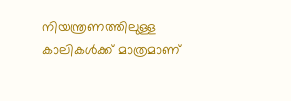നിയന്ത്രണത്തിലുള്ള കാലികൾക്ക് മാത്രമാണ്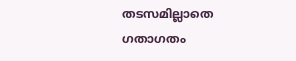തടസമില്ലാതെ ഗതാഗതം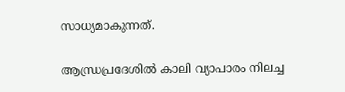സാധ്യമാകുന്നത്.

ആന്ധ്രപ്രദേശിൽ കാലി വ്യാപാരം നിലച്ച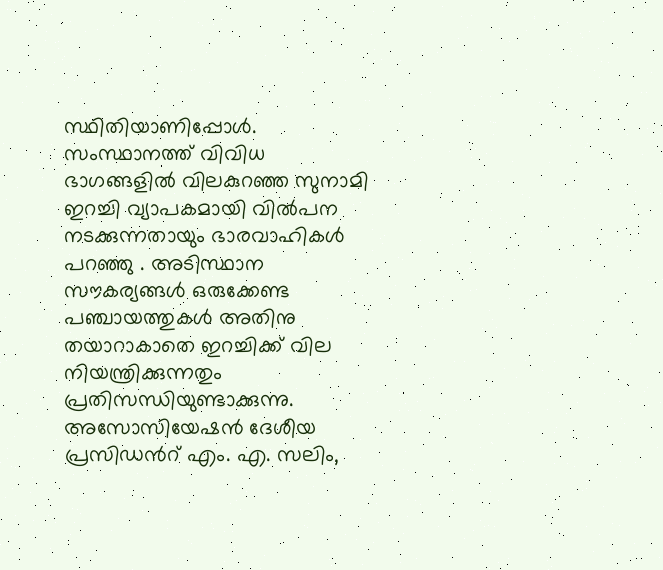സ്ഥിതിയാണിപ്പോൾ. സംസ്ഥാനത്ത് വിവിധ ഭാഗങ്ങളിൽ വിലകുറഞ്ഞ സുനാമി ഇറച്ചി വ്യാപകമായി വിൽപന നടക്കുന്നതായും ഭാരവാഹികൾ പറഞ്ഞു . അടിസ്ഥാന സൗകര്യങ്ങൾ ഒരുക്കേണ്ട പഞ്ചായത്തുകൾ അതിനു തയാറാകാതെ ഇറച്ചിക്ക് വില നിയന്ത്രിക്കുന്നതും പ്രതിസന്ധിയുണ്ടാക്കുന്നു.
അസോസിയേഷൻ ദേശീയ പ്രസിഡന്‍റ് എം. എ. സലിം,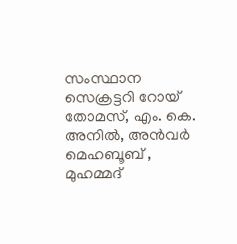സംസ്ഥാന സെക്രട്ടറി റോയ് തോമസ്, എം. കെ. അനിൽ, അൻവർ മെഹബൂബ് , മുഹമ്മദ്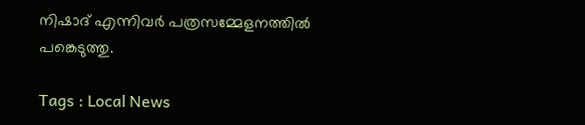നിഷാദ് എന്നിവർ പത്രസമ്മേളനത്തിൽ പങ്കെടുത്തു.

Tags : Local News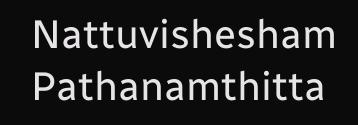Nattuvishesham Pathanamthitta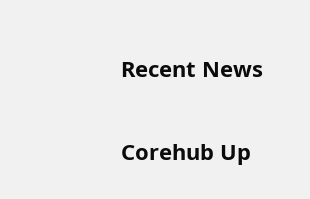Recent News

Corehub Up